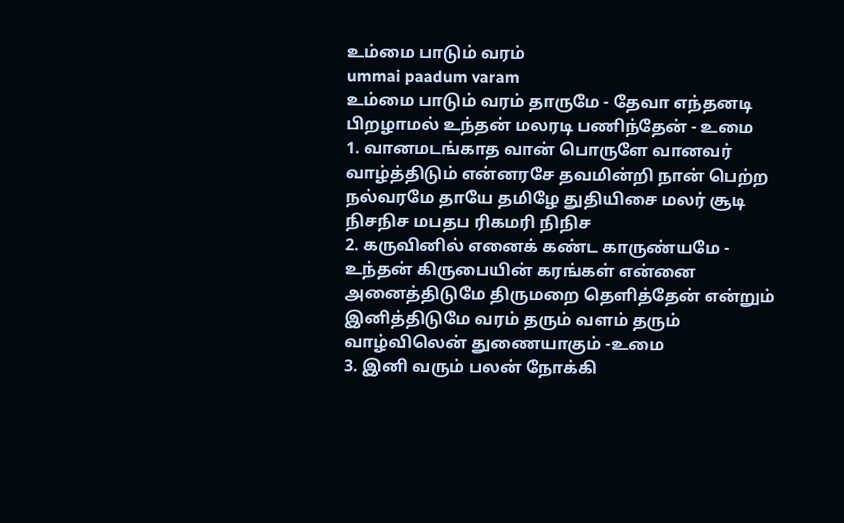உம்மை பாடும் வரம்
ummai paadum varam
உம்மை பாடும் வரம் தாருமே - தேவா எந்தனடி பிறழாமல் உந்தன் மலரடி பணிந்தேன் - உமை
1. வானமடங்காத வான் பொருளே வானவர் வாழ்த்திடும் என்னரசே தவமின்றி நான் பெற்ற நல்வரமே தாயே தமிழே துதியிசை மலர் சூடி நிசநிச மபதப ரிகமரி நிநிச
2. கருவினில் எனைக் கண்ட காருண்யமே - உந்தன் கிருபையின் கரங்கள் என்னை அனைத்திடுமே திருமறை தெளித்தேன் என்றும் இனித்திடுமே வரம் தரும் வளம் தரும் வாழ்விலென் துணையாகும் -உமை
3. இனி வரும் பலன் நோக்கி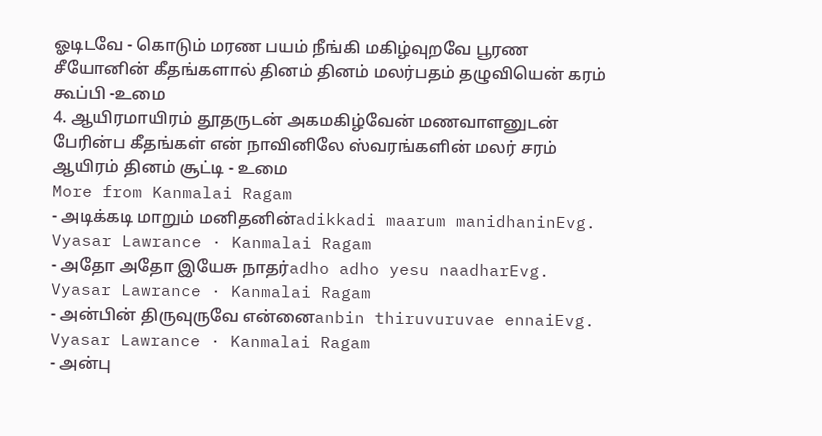ஓடிடவே - கொடும் மரண பயம் நீங்கி மகிழ்வுறவே பூரண சீயோனின் கீதங்களால் தினம் தினம் மலர்பதம் தழுவியென் கரம் கூப்பி -உமை
4. ஆயிரமாயிரம் தூதருடன் அகமகிழ்வேன் மணவாளனுடன் பேரின்ப கீதங்கள் என் நாவினிலே ஸ்வரங்களின் மலர் சரம் ஆயிரம் தினம் சூட்டி - உமை
More from Kanmalai Ragam
- அடிக்கடி மாறும் மனிதனின்adikkadi maarum manidhaninEvg. Vyasar Lawrance · Kanmalai Ragam
- அதோ அதோ இயேசு நாதர்adho adho yesu naadharEvg. Vyasar Lawrance · Kanmalai Ragam
- அன்பின் திருவுருவே என்னைanbin thiruvuruvae ennaiEvg. Vyasar Lawrance · Kanmalai Ragam
- அன்பு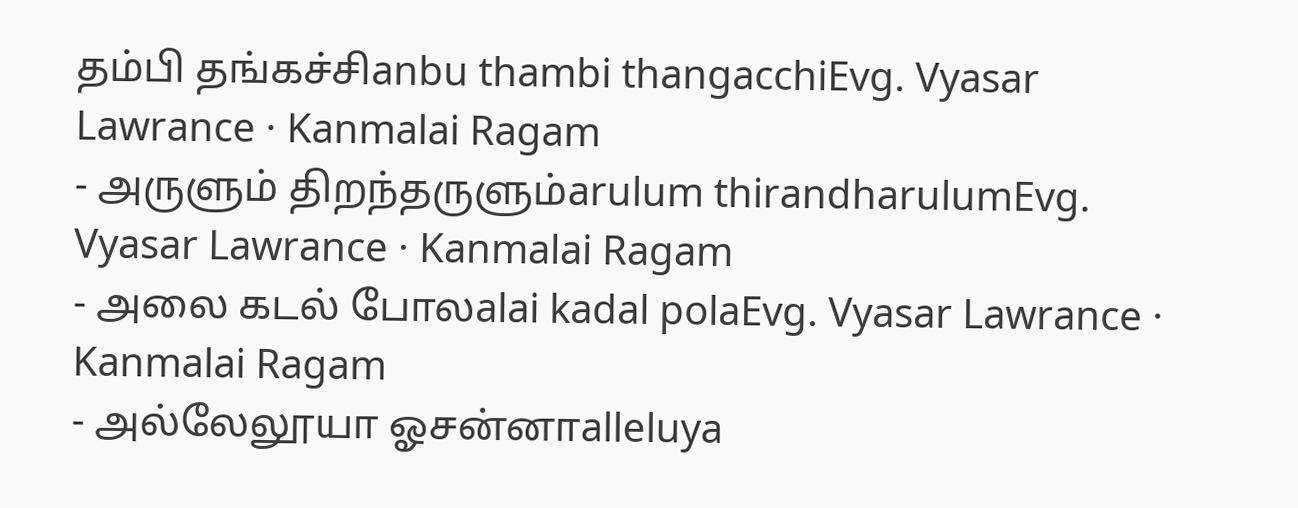தம்பி தங்கச்சிanbu thambi thangacchiEvg. Vyasar Lawrance · Kanmalai Ragam
- அருளும் திறந்தருளும்arulum thirandharulumEvg. Vyasar Lawrance · Kanmalai Ragam
- அலை கடல் போலalai kadal polaEvg. Vyasar Lawrance · Kanmalai Ragam
- அல்லேலூயா ஓசன்னாalleluya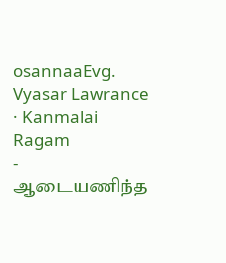osannaaEvg. Vyasar Lawrance · Kanmalai Ragam
- ஆடையணிந்த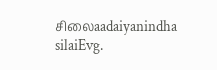சிலைaadaiyanindha silaiEvg.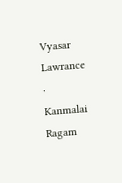Vyasar Lawrance · Kanmalai Ragam